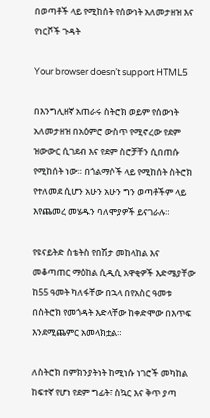በወጣቶች ላይ የሚከሰት የሰውነት አለመታዘዝ እና የነርቮች ጉዳት

Your browser doesn’t support HTML5

በእንግሊዘኛ አጠራሩ ስትሮክ ወይም የሰውነት አለመታዘዝ በአዕምሮ ውስጥ የሚኖረው የደም ዝውውር ሲገደብ እና የደም ስሮቻቸን ሲበጠሱ የሚከሰት ነው። በጎልማሶች ላይ የሚከሰት ስትሮክ የተለመደ ሲሆን አሁን አሁን ግን ወጣቶችም ላይ እየጨመረ መሄዱን ባለሞያዎች ይናገራሉ።

የዩናይትድ ስቴትስ የበሽታ መከላከል እና መቆጣጠር ማዕከል ሲዲሲ አዋቂዎች እድሜያቸው ከ55 ዓመት ካለፋቸው በኋላ በየአስር ዓመቱ በስትሮክ የመጎዳት እድላቸው ከቀድሞው በእጥፍ እንደሚጨምር አመላክቷል።

ለስትሮክ በምክንያትነት ከሚነሱ ነገሮች መካከል ከፍተኛ የሆነ የደም ግፊት፣ ስኳር እና ቅጥ ያጣ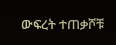ውፍረት ተጠቃሾቹ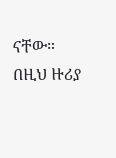ናቸው። በዚህ ዙሪያ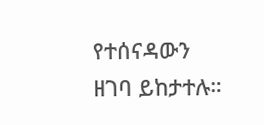የተሰናዳውን ዘገባ ይከታተሉ።